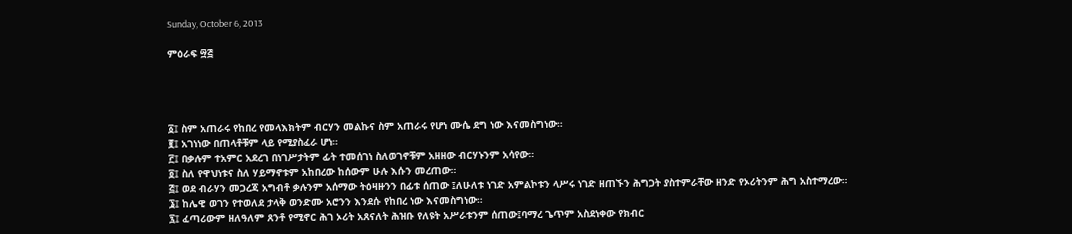Sunday, October 6, 2013

ምዕራፍ ፵፭




፩፤ ስም አጠራሩ የከበረ የመላእክትም ብርሃን መልኩና ስም አጠራሩ የሆነ ሙሴ ደግ ነው እናመስግነው።
፪፤ አገነነው በጠላቶቹም ላይ የሚያስፈራ ሆነ።
፫፤ በቃሉም ተአምር አደረገ በነገሥታትም ፊት ተመሰገነ ስለወገኖቹም አዘዘው ብርሃኑንም አሳየው።
፬፤ ስለ የዋህነቱና ስለ ሃይማኖቱም አከበረው ከሰውም ሁሉ እሱን መረጠው።
፭፤ ወደ ብራሃን መጋረጃ አግብቶ ቃሉንም አሰማው ትዕዛዙንን በፊቱ ሰጠው ፤ለሁለቱ ነገድ አምልኮቱን ላሥሩ ነገድ ዘጠኙን ሕግጋት ያስተምራቸው ዘንድ የኦሪትንም ሕግ አስተማረው።
፮፤ ከሌዊ ወገን የተወለደ ታላቅ ወንድሙ አሮንን እንደሱ የከበረ ነው እናመስግነው።
፯፤ ፈጣሪውም ዘለዓለም ጸንቶ የሚኖር ሕገ ኦሪት አጸናለት ሕዝቡ የለዩት አሥራቱንም ሰጠው፤ባማረ ጌጥም አስደነቀው የክብር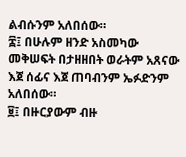ልብሱንም አለበሰው።
፰፤ በሁሉም ዘንድ አስመካው መቅሠፍት በታዘዘበት ወራትም አጸናው እጀ ሰፊና እጀ ጠባብንም ኤፉድንም አለበሰው።
፱፤ በዙርያውም ብዙ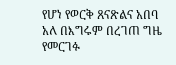የሆነ የወርቅ ጸናጽልና አበባ አለ በእግሩም በረገጠ ግዜ የመርገፉ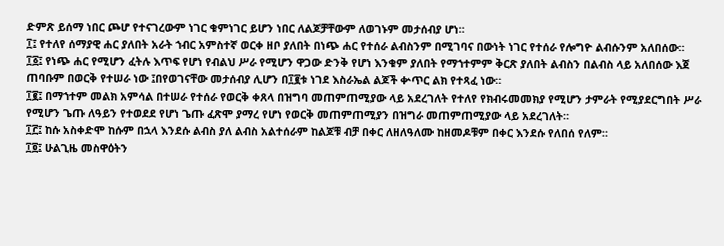ድምጽ ይሰማ ነበር ጮሆ የተናገረውም ነገር ቁምነገር ይሆን ነበር ለልጆቻቸውም ለወገኑም መታሰብያ ሆነ።
፲፤ የተለየ ሰማያዊ ሐር ያለበት አራት ኀብር አምስተኛ ወርቀ ዘቦ ያለበት በነጭ ሐር የተሰራ ልብስንም በሚገባና በውነት ነገር የተሰራ የሎግዮ ልብሱንም አለበሰው።
፲፩፤ የነጭ ሐር የሚሆን ፈትሉ እጥፍ የሆነ የብልህ ሥራ የሚሆን ዋጋው ድንቅ የሆነ እንቁም ያለበት የማኀተምም ቅርጽ ያለበት ልብስን በልብስ ላይ አለበሰው እጀ ጠባቡም በወርቅ የተሠራ ነው ፤በየወገናቸው መታሰብያ ሊሆን በ፲፪ቱ ነገደ እስራኤል ልጆች ቍጥር ልክ የተጻፈ ነው።
፲፪፤ በማኀተም መልክ አምሳል በተሠራ የተሰራ የወርቅ ቀጸላ በዝግባ መጠምጠሚያው ላይ አደረገለት የተለየ የክብሩመመክያ የሚሆን ታምራት የሚያደርግበት ሥራ የሚሆን ጌጡ ለዓይን የተወደደ የሆነ ጌጡ ፈጽሞ ያማረ የሆነ የወርቅ መጠምጠሚያን በዝግራ መጠምጠሚያው ላይ አደረገለት።
፲፫፤ ከሱ አስቀድሞ ከሱም በኋላ እንደሱ ልብስ ያለ ልብስ አልተሰራም ከልጆቹ ብቻ በቀር ለዘለዓለሙ ከዘመዶቹም በቀር እንደሱ የለበሰ የለም።
፲፬፤ ሁልጊዜ መስዋዕትን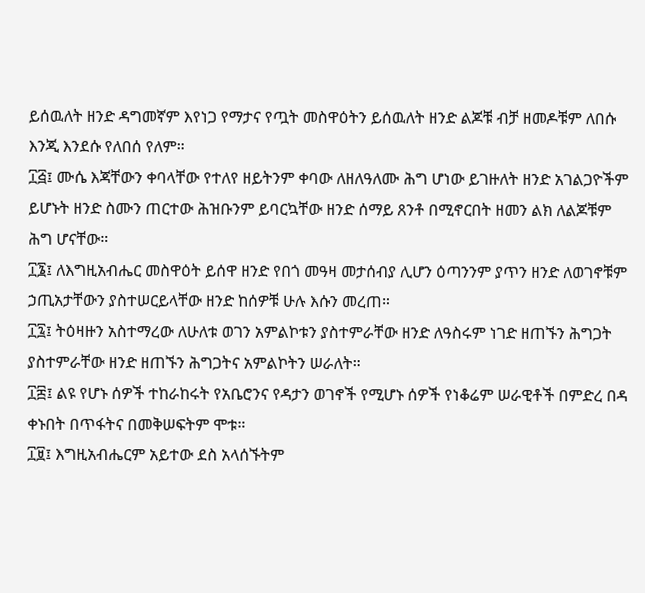ይሰዉለት ዘንድ ዳግመኛም እየነጋ የማታና የጧት መስዋዕትን ይሰዉለት ዘንድ ልጆቹ ብቻ ዘመዶቹም ለበሱ እንጂ እንደሱ የለበሰ የለም።
፲፭፤ ሙሴ እጃቸውን ቀባላቸው የተለየ ዘይትንም ቀባው ለዘለዓለሙ ሕግ ሆነው ይገዙለት ዘንድ አገልጋዮችም ይሆኑት ዘንድ ስሙን ጠርተው ሕዝቡንም ይባርኳቸው ዘንድ ሰማይ ጸንቶ በሚኖርበት ዘመን ልክ ለልጆቹም ሕግ ሆናቸው።
፲፮፤ ለእግዚአብሔር መስዋዕት ይሰዋ ዘንድ የበጎ መዓዛ መታሰብያ ሊሆን ዕጣንንም ያጥን ዘንድ ለወገኖቹም ኃጢአታቸውን ያስተሠርይላቸው ዘንድ ከሰዎቹ ሁሉ እሱን መረጠ።
፲፯፤ ትዕዛዙን አስተማረው ለሁለቱ ወገን አምልኮቱን ያስተምራቸው ዘንድ ለዓስሩም ነገድ ዘጠኙን ሕግጋት ያስተምራቸው ዘንድ ዘጠኙን ሕግጋትና አምልኮትን ሠራለት።
፲፰፤ ልዩ የሆኑ ሰዎች ተከራከሩት የአቤሮንና የዳታን ወገኖች የሚሆኑ ሰዎች የነቆሬም ሠራዊቶች በምድረ በዳ ቀኑበት በጥፋትና በመቅሠፍትም ሞቱ።
፲፱፤ እግዚአብሔርም አይተው ደስ አላሰኙትም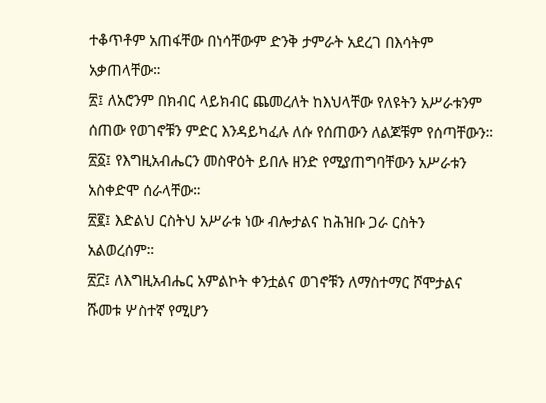ተቆጥቶም አጠፋቸው በነሳቸውም ድንቅ ታምራት አደረገ በእሳትም አቃጠላቸው።
፳፤ ለአሮንም በክብር ላይክብር ጨመረለት ከእህላቸው የለዩትን አሥራቱንም ሰጠው የወገኖቹን ምድር እንዳይካፈሉ ለሱ የሰጠውን ለልጆቹም የሰጣቸውን።
፳፩፤ የእግዚአብሔርን መስዋዕት ይበሉ ዘንድ የሚያጠግባቸውን አሥራቱን አስቀድሞ ሰራላቸው።
፳፪፤ እድልህ ርስትህ አሥራቱ ነው ብሎታልና ከሕዝቡ ጋራ ርስትን አልወረሰም።
፳፫፤ ለእግዚአብሔር አምልኮት ቀንቷልና ወገኖቹን ለማስተማር ሾሞታልና ሹመቱ ሦስተኛ የሚሆን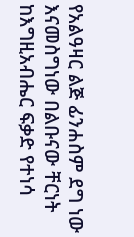የአልዓዛር ልጅ ፊንሐስም ደግ ነው እናመስግነው በልቡናው ቸርነት ከእግዚአብሔር ፍቃድ የተነሳ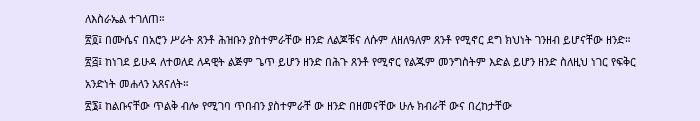ለእስራኤል ተገለጠ።
፳፬፤ በሙሴና በአሮን ሥራት ጸንቶ ሕዝቡን ያስተምራቸው ዘንድ ለልጆቹና ለሱም ለዘለዓለም ጸንቶ የሚኖር ደግ ክህነት ገንዘብ ይሆናቸው ዘንድ።
፳፭፤ ከነገደ ይሁዳ ለተወለደ ለዳዊት ልጅም ጌጥ ይሆን ዘንድ በሕጉ ጸንቶ የሚኖር የልጁም መንግስትም እድል ይሆን ዘንድ ስለዚህ ነገር የፍቅር አንድነት መሐላን አጸናለት።
፳፮፤ ከልቡናቸው ጥልቅ ብሎ የሚገባ ጥበብን ያስተምራቸ ው ዘንድ በዘመናቸው ሁሉ ክብራቸ ውና በረከታቸው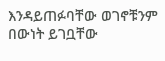እንዳይጠፉባቸው ወገኖቹንም በውነት ይገቧቸው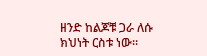ዘንድ ከልጆቹ ጋራ ለሱ ክህነት ርስቱ ነው።